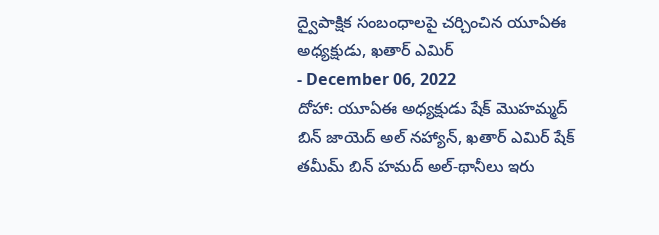ద్వైపాక్షిక సంబంధాలపై చర్చించిన యూఏఈ అధ్యక్షుడు, ఖతార్ ఎమిర్
- December 06, 2022
దోహా: యూఏఈ అధ్యక్షుడు షేక్ మొహమ్మద్ బిన్ జాయెద్ అల్ నహ్యాన్, ఖతార్ ఎమిర్ షేక్ తమీమ్ బిన్ హమద్ అల్-థానీలు ఇరు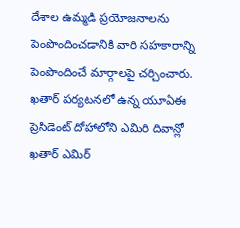దేశాల ఉమ్మడి ప్రయోజనాలను పెంపొందించడానికి వారి సహకారాన్ని పెంపొందించే మార్గాలపై చర్చించారు. ఖతార్ పర్యటనలో ఉన్న యూఏఈ ప్రెసిడెంట్ దోహాలోని ఎమిరి దివాన్లో ఖతార్ ఎమిర్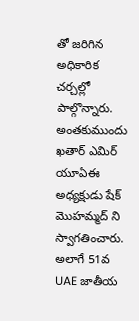తో జరిగిన అధికారిక చర్చల్లో పాల్గొన్నారు. అంతకుముందు ఖతార్ ఎమిర్ యూఏఈ అధ్యక్షుడు షేక్ మొహమ్మద్ ని స్వాగతించారు. అలాగే 51వ UAE జాతీయ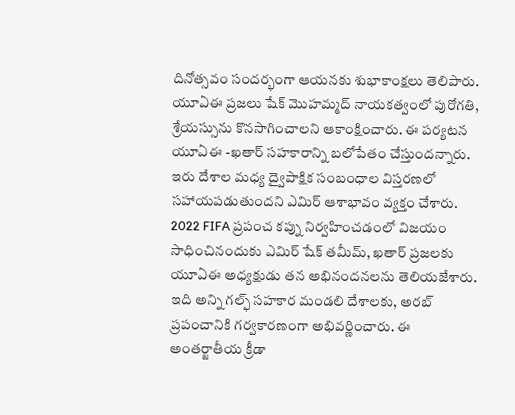దినోత్సవం సందర్భంగా ఆయనకు శుభాకాంక్షలు తెలిపారు. యూఏఈ ప్రజలు షేక్ మొహమ్మద్ నాయకత్వంలో పురోగతి, శ్రేయస్సును కొనసాగించాలని ఆకాంక్షించారు. ఈ పర్యటన యూఏఈ -ఖతార్ సహకారాన్ని బలోపేతం చేస్తుందన్నారు. ఇరు దేశాల మధ్య ద్వైపాక్షిక సంబంధాల విస్తరణలో సహాయపడుతుందని ఎమిర్ ఆశాభావం వ్యక్తం చేశారు.
2022 FIFA ప్రపంచ కప్ను నిర్వహించడంలో విజయం సాధించినందుకు ఎమిర్ షేక్ తమీమ్, ఖతార్ ప్రజలకు యూఏఈ అధ్యక్షుడు తన అభినందనలను తెలియజేశారు. ఇది అన్ని గల్ఫ్ సహకార మండలి దేశాలకు, అరబ్ ప్రపంచానికి గర్వకారణంగా అభివర్ణించారు. ఈ అంతర్జాతీయ క్రీడా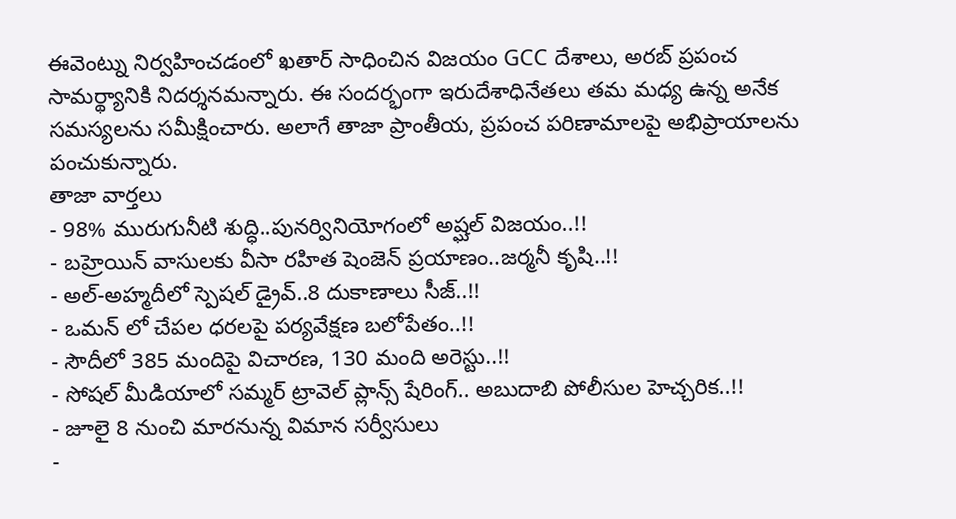ఈవెంట్ను నిర్వహించడంలో ఖతార్ సాధించిన విజయం GCC దేశాలు, అరబ్ ప్రపంచ సామర్థ్యానికి నిదర్శనమన్నారు. ఈ సందర్భంగా ఇరుదేశాధినేతలు తమ మధ్య ఉన్న అనేక సమస్యలను సమీక్షించారు. అలాగే తాజా ప్రాంతీయ, ప్రపంచ పరిణామాలపై అభిప్రాయాలను పంచుకున్నారు.
తాజా వార్తలు
- 98% మురుగునీటి శుద్ధి..పునర్వినియోగంలో అష్ఘల్ విజయం..!!
- బహ్రెయిన్ వాసులకు వీసా రహిత షెంజెన్ ప్రయాణం..జర్మనీ కృషి..!!
- అల్-అహ్మదీలో స్పెషల్ డ్రైవ్..8 దుకాణాలు సీజ్..!!
- ఒమన్ లో చేపల ధరలపై పర్యవేక్షణ బలోపేతం..!!
- సౌదీలో 385 మందిపై విచారణ, 130 మంది అరెస్టు..!!
- సోషల్ మీడియాలో సమ్మర్ ట్రావెల్ ప్లాన్స్ షేరింగ్.. అబుదాబి పోలీసుల హెచ్చరిక..!!
- జూలై 8 నుంచి మారనున్న విమాన సర్వీసులు
-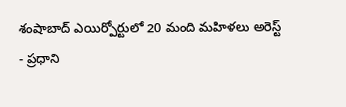శంషాబాద్ ఎయిర్పోర్టులో 20 మంది మహిళలు అరెస్ట్
- ప్రధాని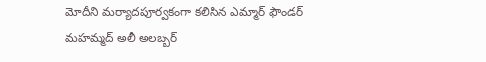మోదీని మర్యాదపూర్వకంగా కలిసిన ఎమ్మార్ ఫౌండర్ మహమ్మద్ అలీ అలబ్బర్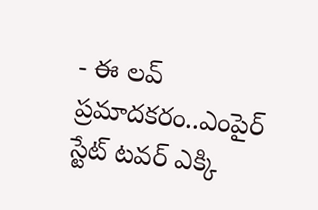- ఈ లవ్ ప్రమాదకరం..ఎంపైర్ స్టేట్ టవర్ ఎక్కి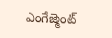ఎంగేజ్మెంట్